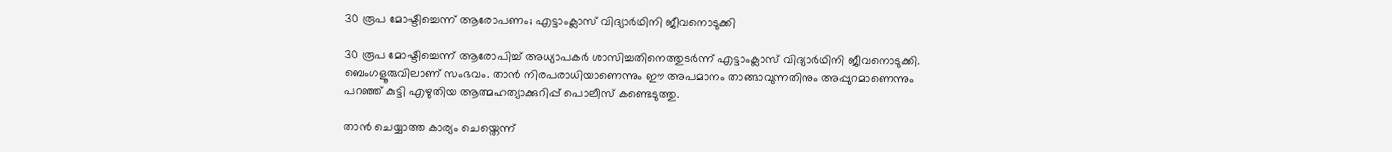30 രൂപ മോഷ്ടിച്ചെന്ന് ആരോപണം; എട്ടാംക്ലാസ് വിദ്യാര്‍ഥിനി ജീവനൊടുക്കി

30 രൂപ മോഷ്ടിച്ചെന്ന് ആരോപിച്ച് അധ്യാപകര്‍ ശാസിച്ചതിനെത്തുടര്‍ന്ന് എട്ടാംക്ലാസ് വിദ്യാര്‍ഥിനി ജീവനൊടുക്കി. ബെംഗളൂരുവിലാണ് സംഭവം. താന്‍ നിരപരാധിയാണെന്നും ഈ അപമാനം താങ്ങാവുന്നതിനും അപ്പുറമാണെന്നും പറഞ്ഞ് കുട്ടി എഴുതിയ ആത്മഹത്യാക്കുറിപ്പ് പൊലീസ് കണ്ടെടുത്തു.

താന്‍ ചെയ്യാത്ത കാര്യം ചെയ്തെന്ന്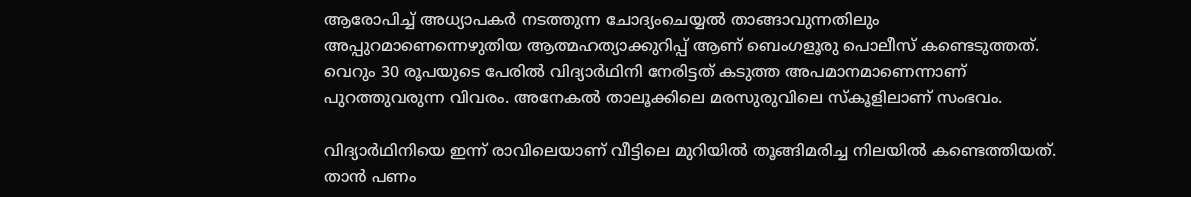ആരോപിച്ച് അധ്യാപകര്‍ നടത്തുന്ന ചോദ്യംചെയ്യല്‍ താങ്ങാവുന്നതിലും അപ്പുറമാണെന്നെഴുതിയ ആത്മഹത്യാക്കുറിപ്പ് ആണ് ബെംഗളൂരു പൊലീസ് കണ്ടെടുത്തത്. വെറും 30 രൂപയുടെ പേരില്‍ വിദ്യാര്‍ഥിനി നേരിട്ടത് കടുത്ത അപമാനമാണെന്നാണ് പുറത്തുവരുന്ന വിവരം. അനേകല്‍ താലൂക്കിലെ മരസുരുവിലെ സ്കൂളിലാണ് സംഭവം.

വിദ്യാര്‍ഥിനിയെ ഇന്ന് രാവിലെയാണ് വീട്ടിലെ മുറിയില്‍ തൂങ്ങിമരിച്ച നിലയില്‍ കണ്ടെത്തിയത്. താന്‍ പണം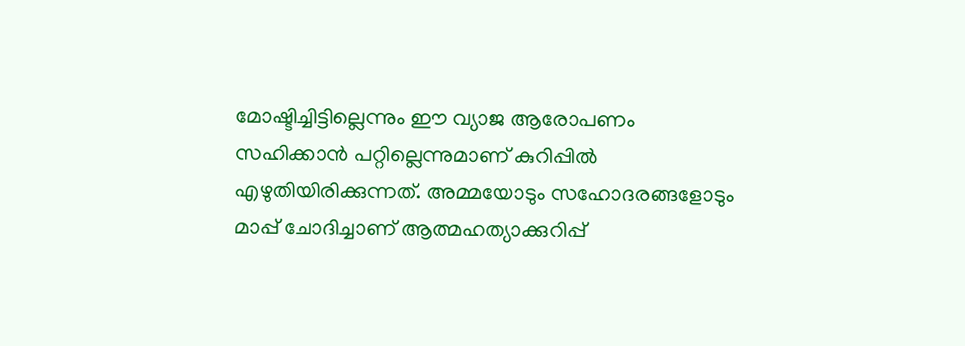മോഷ്ടിച്ചിട്ടില്ലെന്നും ഈ വ്യാജ ആരോപണം സഹിക്കാന്‍ പറ്റില്ലെന്നുമാണ് കുറിപ്പില്‍ എഴുതിയിരിക്കുന്നത്. അമ്മയോടും സഹോദരങ്ങളോടും മാപ്പ് ചോദിച്ചാണ് ആത്മഹത്യാക്കുറിപ്പ്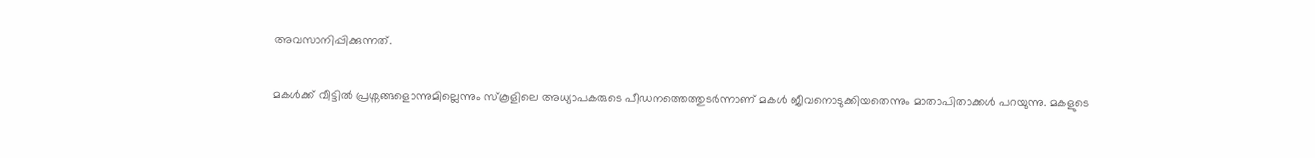അവസാനിപ്പിക്കുന്നത്.

മകള്‍ക്ക് വീട്ടില്‍ പ്രശ്നങ്ങളൊന്നുമില്ലെന്നും സ്കൂളിലെ അധ്യാപകരുടെ പീഡനത്തെത്തുടര്‍ന്നാണ് മകള്‍ ജീവനൊടുക്കിയതെന്നും മാതാപിതാക്കള്‍ പറയുന്നു. മകളുടെ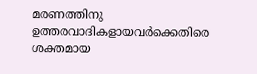മരണത്തിനു ഉത്തരവാദികളായവര്‍ക്കെതിരെ ശക്തമായ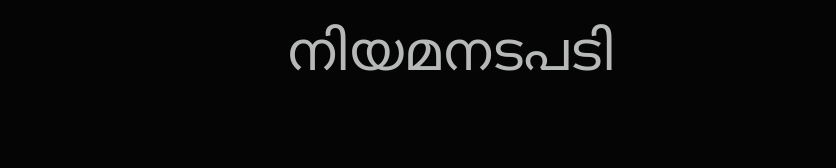നിയമനടപടി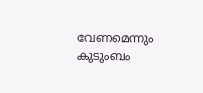വേണമെന്നും കുടുംബം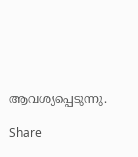ആവശ്യപ്പെടുന്നു.

Share